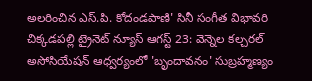అలరించిన ఎస్.పి. కోదండపాణి' సినీ సంగీత విభావరి
చిక్కడపల్లి ట్రైనెట్ న్యూస్ ఆగస్ట్ 23: వెన్నెల కల్చరల్ అసోసియేషన్ ఆధ్వర్యంలో 'బృందావనం' సుబ్రహ్మణ్యం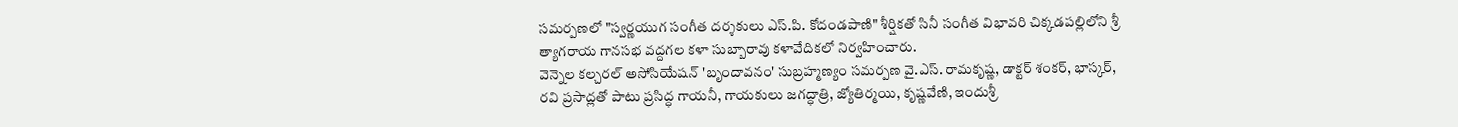సమర్పణలో "స్వర్ణయుగ సంగీత దర్శకులు ఎస్.పి. కోదండపాణి" శీర్షికతో సినీ సంగీత విభావరి చిక్కడపల్లిలోని శ్రీ త్యాగరాయ గానసభ వద్దగల కళా సుబ్బారావు కళావేదికలో నిర్వహించారు.
వెన్నెల కల్చరల్ అసోసియేషన్ 'బృందావనం' సుబ్రహ్మణ్యం సమర్పణ వై.ఎస్. రామకృష్ణ, డాక్టర్ శంకర్, భాస్కర్, రవి ప్రసాద్లతో పాటు ప్రసిద్ధ గాయనీ, గాయకులు జగద్ధాత్రి, జ్యోతిర్మయి, కృష్ణవేణి, ఇందుశ్రీ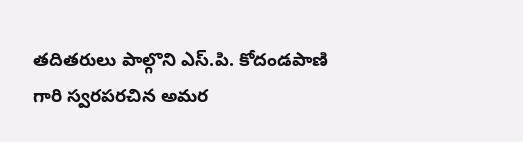తదితరులు పాల్గొని ఎస్.పి. కోదండపాణి గారి స్వరపరచిన అమర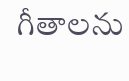గీతాలను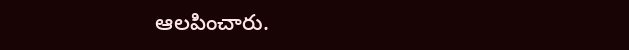ఆలపించారు.